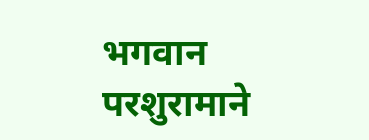भगवान परशुरामाने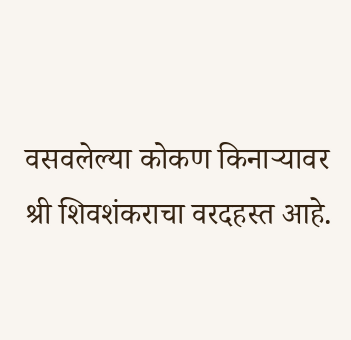वसवलेल्या कोकण किनाऱ्यावर श्री शिवशंकराचा वरदहस्त आहे.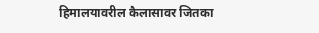हिमालयावरील कैलासावर जितका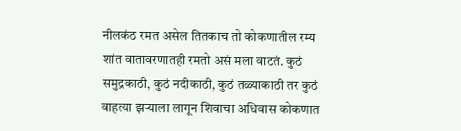नीलकंठ रमत असेल तितकाच तो कोकणातील रम्य शांत वातावरणातही रमतो असं मला वाटतं. कुठं समुद्रकाठी, कुठं नदीकाठी, कुठं तळ्याकाठी तर कुठं वाहत्या झऱ्याला लागून शिवाचा अधिवास कोकणात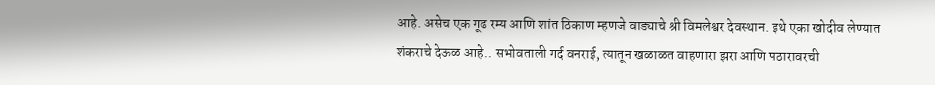आहे. असेच एक गूढ रम्य आणि शांत ठिकाण म्हणजे वाड्याचे श्री विमलेश्वर देवस्थान. इथे एका खोदीव लेण्यात शंकराचे देऊळ आहे.. सभोवताली गर्द वनराई, त्यातून खळाळत वाहणारा झरा आणि पठारावरची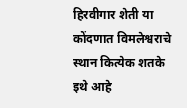हिरवीगार शेती या कोंदणात विमलेश्वराचे स्थान कित्येक शतके इथे आहे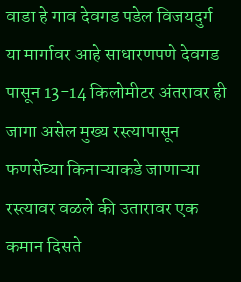वाडा हे गाव देवगड पडेल विजयदुर्ग या मार्गावर आहे साधारणपणे देवगड पासून 13-14 किलोमीटर अंतरावर ही जागा असेल मुख्य रस्त्यापासून फणसेच्या किनाऱ्याकडे जाणाऱ्या रस्त्यावर वळले की उतारावर एक कमान दिसते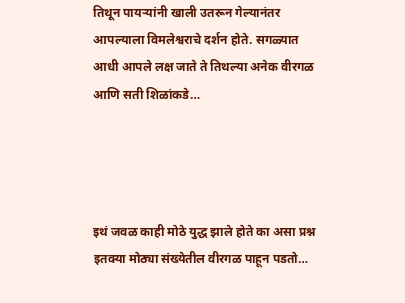तिथून पायऱ्यांनी खाली उतरून गेल्यानंतर आपल्याला विमलेश्वराचे दर्शन होते. सगळ्यात आधी आपले लक्ष जाते ते तिथल्या अनेक वीरगळ आणि सती शिळांकडे…




इथं जवळ काही मोठे युद्ध झाले होते का असा प्रश्न इतक्या मोठ्या संख्येतील वीरगळ पाहून पडतो…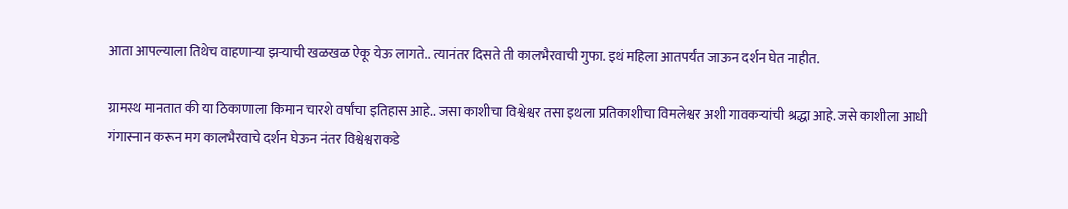आता आपल्याला तिथेच वाहणाऱ्या झऱ्याची खळखळ ऐकू येऊ लागते.. त्यानंतर दिसते ती कालभैरवाची गुफा. इथं महिला आतपर्यंत जाऊन दर्शन घेत नाहीत.

ग्रामस्थ मानतात की या ठिकाणाला किमान चारशे वर्षांचा इतिहास आहे.. जसा काशीचा विश्वेश्वर तसा इथला प्रतिकाशीचा विमलेश्वर अशी गावकऱ्यांची श्रद्धा आहे. जसे काशीला आधी गंगास्नान करून मग कालभैरवाचे दर्शन घेऊन नंतर विश्वेश्वराकडे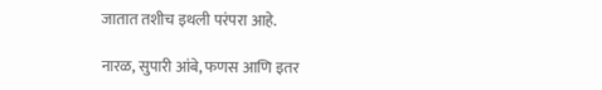जातात तशीच इथली परंपरा आहे.

नारळ, सुपारी आंबे, फणस आणि इतर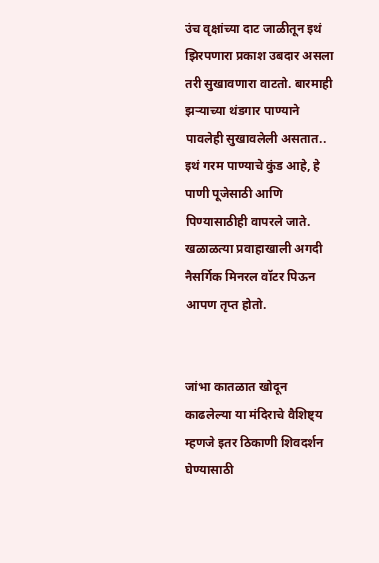उंच वृक्षांच्या दाट जाळीतून इथं झिरपणारा प्रकाश उबदार असला तरी सुखावणारा वाटतो. बारमाही झऱ्याच्या थंडगार पाण्याने पावलेही सुखावलेली असतात.. इथं गरम पाण्याचे कुंड आहे, हे पाणी पूजेसाठी आणि पिण्यासाठीही वापरले जाते. खळाळत्या प्रवाहाखाली अगदी नैसर्गिक मिनरल वॉटर पिऊन आपण तृप्त होतो.


जांभा कातळात खोदून काढलेल्या या मंदिराचे वैशिष्ट्य म्हणजे इतर ठिकाणी शिवदर्शन घेण्यासाठी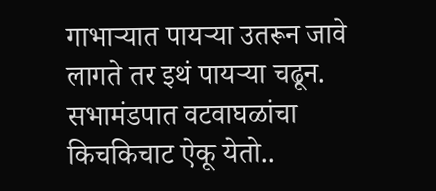गाभाऱ्यात पायऱ्या उतरून जावे लागते तर इथं पायऱ्या चढून. सभामंडपात वटवाघळांचा किचकिचाट ऐकू येतो..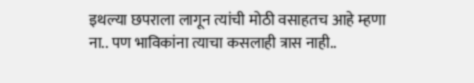इथल्या छपराला लागून त्यांची मोठी वसाहतच आहे म्हणा ना.. पण भाविकांना त्याचा कसलाही त्रास नाही..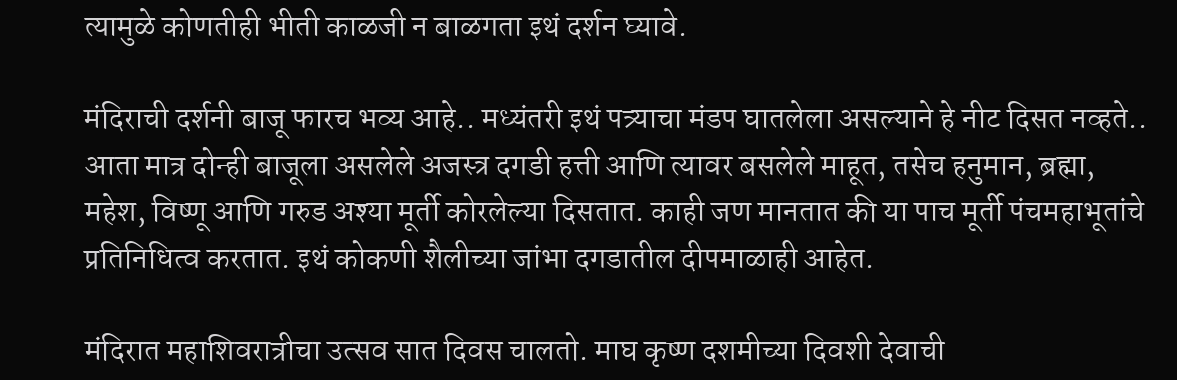त्यामुळे कोणतीही भीती काळजी न बाळगता इथं दर्शन घ्यावे.

मंदिराची दर्शनी बाजू फारच भव्य आहे.. मध्यंतरी इथं पत्र्याचा मंडप घातलेला असल्याने हे नीट दिसत नव्हते.. आता मात्र दोन्ही बाजूला असलेले अजस्त्र दगडी हत्ती आणि त्यावर बसलेले माहूत, तसेच हनुमान, ब्रह्मा, महेश, विष्णू आणि गरुड अश्या मूर्ती कोरलेल्या दिसतात. काही जण मानतात की या पाच मूर्ती पंचमहाभूतांचे प्रतिनिधित्व करतात. इथं कोकणी शैलीच्या जांभा दगडातील दीपमाळाही आहेत.

मंदिरात महाशिवरात्रीचा उत्सव सात दिवस चालतो. माघ कृष्ण दशमीच्या दिवशी देवाची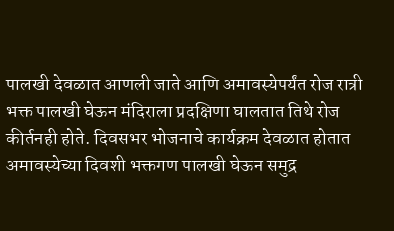पालखी देवळात आणली जाते आणि अमावस्येपर्यंत रोज रात्री भक्त पालखी घेऊन मंदिराला प्रदक्षिणा घालतात तिथे रोज कीर्तनही होते. दिवसभर भोजनाचे कार्यक्रम देवळात होतात अमावस्येच्या दिवशी भक्तगण पालखी घेऊन समुद्र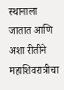स्थानाला जातात आणि अशा रीतीने महाशिवरात्रीचा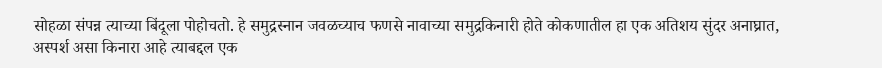सोहळा संपन्न त्याच्या बिंदूला पोहोचतो. हे समुद्रस्नान जवळच्याच फणसे नावाच्या समुद्रकिनारी होते कोकणातील हा एक अतिशय सुंदर अनाघ्रात, अस्पर्श असा किनारा आहे त्याबद्दल एक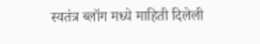स्वतंत्र ब्लॉग मध्ये माहिती दिलेली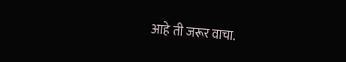आहे ती जरूर वाचा.